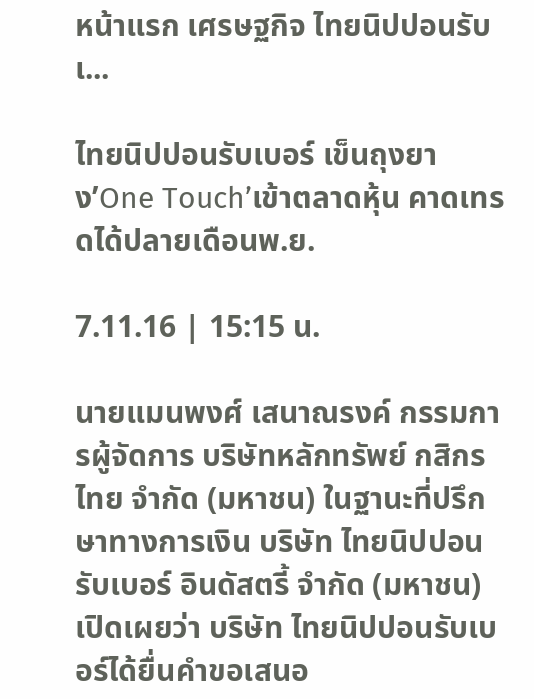หน้าแรก เศรษฐกิจ ไทยนิปปอนรับเ...

ไทยนิปปอนรับเบอร์ เข็นถุงยาง’One Touch’เข้าตลาดหุ้น คาดเทรดได้ปลายเดือนพ.ย.

7.11.16 | 15:15 น.

นายแมนพงศ์ เสนาณรงค์ กรรมการผู้จัดการ บริษัทหลักทรัพย์ กสิกรไทย จำกัด (มหาชน) ในฐานะที่ปรึกษาทางการเงิน บริษัท ไทยนิปปอนรับเบอร์ อินดัสตรี้ จำกัด (มหาชน) เปิดเผยว่า บริษัท ไทยนิปปอนรับเบอร์ได้ยื่นคำขอเสนอ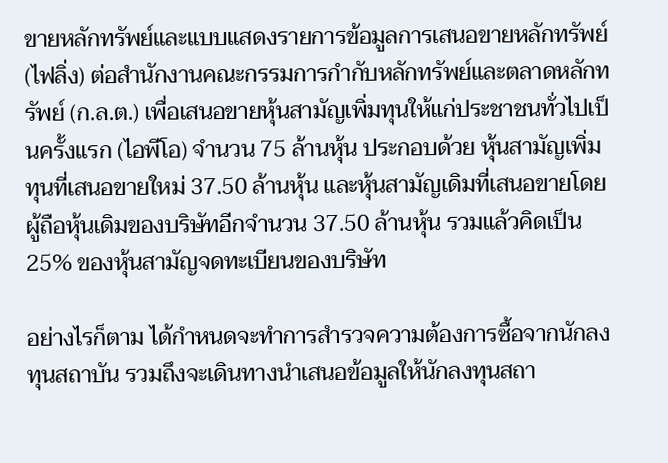ขายหลักทรัพย์และแบบแสดงรายการข้อมูลการเสนอขายหลักทรัพย์ (ไฟลิ่ง) ต่อสำนักงานคณะกรรมการกำกับหลักทรัพย์และตลาดหลักทรัพย์ (ก.ล.ต.) เพื่อเสนอขายหุ้นสามัญเพิ่มทุนให้แก่ประชาชนทั่วไปเป็นครั้งแรก (ไอพีโอ) จำนวน 75 ล้านหุ้น ประกอบด้วย หุ้นสามัญเพิ่มทุนที่เสนอขายใหม่ 37.50 ล้านหุ้น และหุ้นสามัญเดิมที่เสนอขายโดยผู้ถือหุ้นเดิมของบริษัทอีกจำนวน 37.50 ล้านหุ้น รวมแล้วคิดเป็น 25% ของหุ้นสามัญจดทะเบียนของบริษัท

อย่างไรก็ตาม ได้กำหนดจะทำการสำรวจความต้องการซื้อจากนักลงทุนสถาบัน รวมถึงจะเดินทางนำเสนอข้อมูลให้นักลงทุนสถา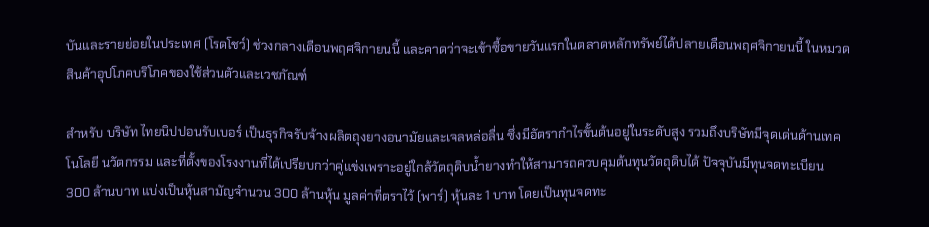บันและรายย่อยในประเทศ (โรดโชว์) ช่วงกลางเดือนพฤศจิกายนนี้ และคาดว่าจะเข้าซื้อขายวันแรกในตลาดหลักทรัพย์ได้ปลายเดือนพฤศจิกายนนี้ ในหมวดสินค้าอุปโภคบริโภคของใช้ส่วนตัวและเวชภัณฑ์

สำหรับ บริษัท ไทยนิปปอนรับเบอร์ เป็นธุรกิจรับจ้างผลิตถุงยางอนามัยและเจลหล่อลื่น ซึ่งมีอัตรากำไรขั้นต้นอยู่ในระดับสูง รวมถึงบริษัทมีจุดเด่นด้านเทคโนโลยี นวัตกรรม และที่ตั้งของโรงงานที่ได้เปรียบกว่าคู่แข่งเพราะอยู่ใกล้วัตถุดิบน้ำยางทำให้สามารถควบคุมต้นทุนวัตถุดิบได้ ปัจจุบันมีทุนจดทะเบียน 300 ล้านบาท แบ่งเป็นหุ้นสามัญจำนวน 300 ล้านหุ้น มูลค่าที่ตราไว้ (พาร์) หุ้นละ 1 บาท โดยเป็นทุนจดทะ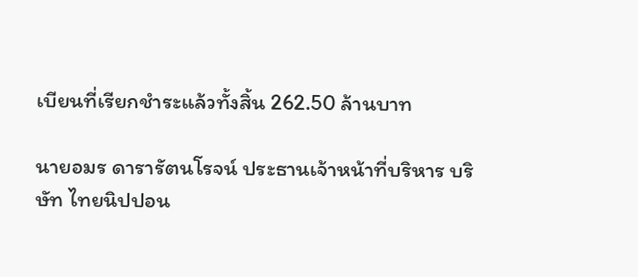เบียนที่เรียกชำระแล้วทั้งสิ้น 262.50 ล้านบาท

นายอมร ดารารัตนโรจน์ ประธานเจ้าหน้าที่บริหาร บริษัท ไทยนิปปอน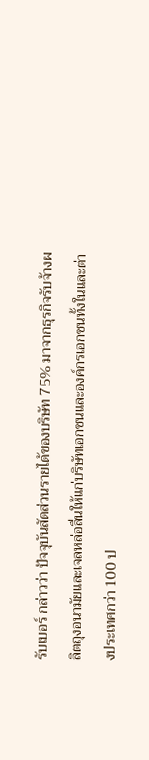รับเบอร์ กล่าวว่า ปัจจุบันสัดส่วนรายได้ของบริษัท 75% มาจากธุรกิจรับจ้างผลิตถุงอนามัยและเจลหล่อลื่นให้แก่บริษัทเอกชนและองค์กรเอกชนทั้งในและต่างประเทศกว่า 100 ป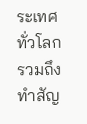ระเทศทั่วโลก รวมถึงทำสัญ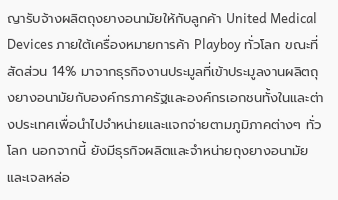ญารับจ้างผลิตถุงยางอนามัยให้กับลูกค้า United Medical Devices ภายใต้เครื่องหมายการค้า Playboy ทั่วโลก ขณะที่สัดส่วน 14% มาจากธุรกิจงานประมูลที่เข้าประมูลงานผลิตถุงยางอนามัยกับองค์กรภาครัฐและองค์กรเอกชนทั้งในและต่างประเทศเพื่อนำไปจำหน่ายและแจกจ่ายตามภูมิภาคต่างๆ ทั่วโลก นอกจากนี้ ยังมีธุรกิจผลิตและจำหน่ายถุงยางอนามัยและเจลหล่อ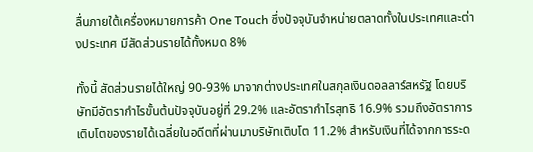ลื่นภายใต้เครื่องหมายการค้า One Touch ซึ่งปัจจุบันจำหน่ายตลาดทั้งในประเทศและต่างประเทศ มีสัดส่วนรายได้ทั้งหมด 8%

ทั้งนี้ สัดส่วนรายได้ใหญ่ 90-93% มาจากต่างประเทศในสกุลเงินดอลลาร์สหรัฐ โดยบริษัทมีอัตรากำไรขั้นต้นปัจจุบันอยู่ที่ 29.2% และอัตรากำไรสุทธิ 16.9% รวมถึงอัตราการเติบโตของรายได้เฉลี่ยในอดีตที่ผ่านมาบริษัทเติบโต 11.2% สำหรับเงินที่ได้จากการระด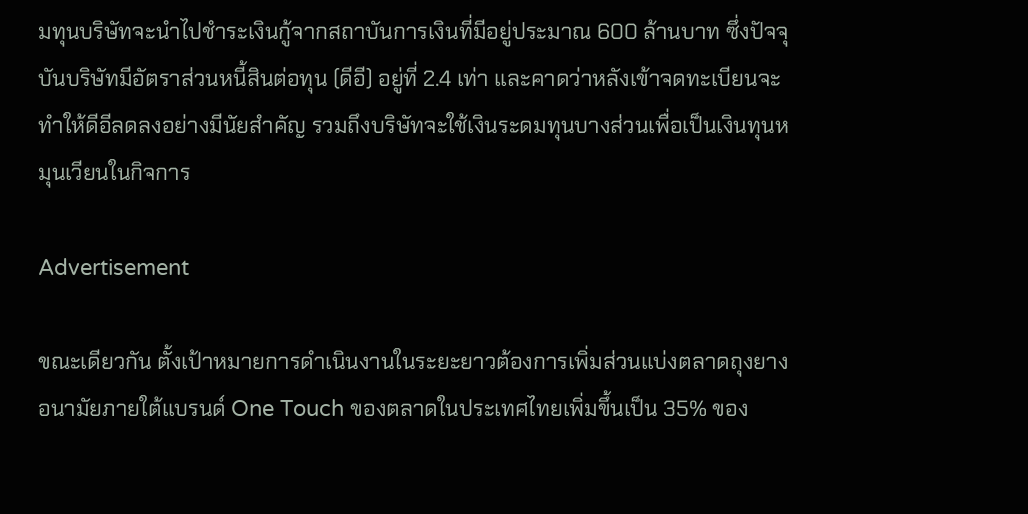มทุนบริษัทจะนำไปชำระเงินกู้จากสถาบันการเงินที่มีอยู่ประมาณ 600 ล้านบาท ซึ่งปัจจุบันบริษัทมีอัตราส่วนหนี้สินต่อทุน (ดีอี) อยู่ที่ 2.4 เท่า และคาดว่าหลังเข้าจดทะเบียนจะทำให้ดีอีลดลงอย่างมีนัยสำคัญ รวมถึงบริษัทจะใช้เงินระดมทุนบางส่วนเพื่อเป็นเงินทุนหมุนเวียนในกิจการ

Advertisement

ขณะเดียวกัน ตั้งเป้าหมายการดำเนินงานในระยะยาวต้องการเพิ่มส่วนแบ่งตลาดถุงยางอนามัยภายใต้แบรนด์ One Touch ของตลาดในประเทศไทยเพิ่มขึ้นเป็น 35% ของ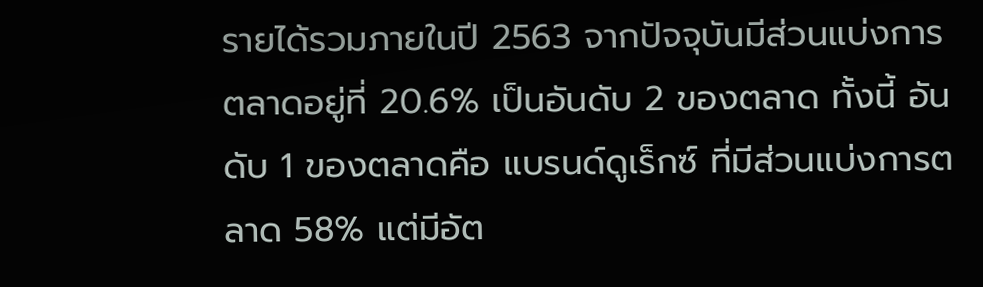รายได้รวมภายในปี 2563 จากปัจจุบันมีส่วนแบ่งการตลาดอยู่ที่ 20.6% เป็นอันดับ 2 ของตลาด ทั้งนี้ อันดับ 1 ของตลาดคือ แบรนด์ดูเร็กซ์ ที่มีส่วนแบ่งการตลาด 58% แต่มีอัต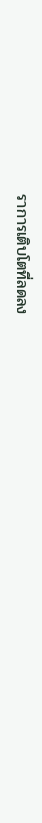ราการเติบโตที่ลดลง